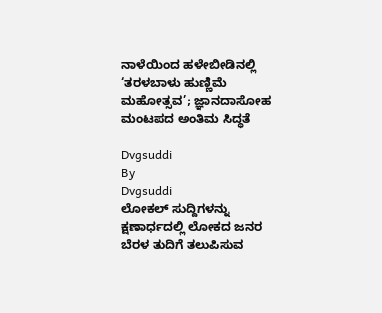ನಾಳೆಯಿಂದ ಹಳೇಬೀಡಿನಲ್ಲಿ ‘ತರಳಬಾಳು ಹುಣ್ಣಿಮೆ ಮಹೋತ್ಸವ’; ಜ್ಞಾನದಾಸೋಹ ಮಂಟಪದ ಅಂತಿಮ ಸಿದ್ಧತೆ

Dvgsuddi
By
Dvgsuddi
ಲೋಕಲ್ ಸುದ್ದಿಗಳನ್ನು ಕ್ಷಣಾರ್ಧದಲ್ಲಿ ಲೋಕದ ಜನರ ಬೆರಳ ತುದಿಗೆ ತಲುಪಿಸುವ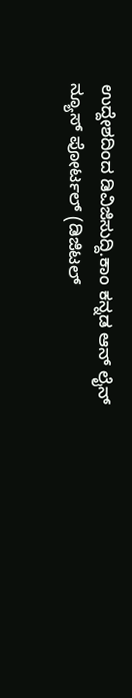ಉದ್ದೇಶದಿಂದ ಡಿವಿಜಿಸುದ್ದಿ.ಕಾಂ ಕನ್ನಡ ಆನ್ ಲೈನ್ ನ್ಯೂಸ್ ಪೋರ್ಟಲ್ (ಡಿಜಿಟಲ್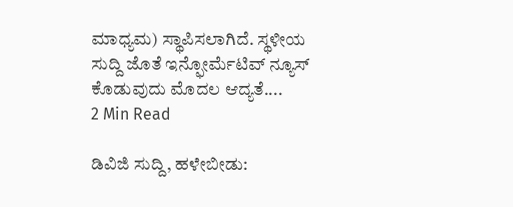ಮಾಧ್ಯಮ) ಸ್ಥಾಪಿಸಲಾಗಿದೆ. ಸ್ಥಳೀಯ ಸುದ್ದಿ ಜೊತೆ ಇನ್ಫೋರ್ಮೆಟಿವ್ ನ್ಯೂಸ್ ಕೊಡುವುದು ಮೊದಲ ಆದ್ಯತೆ....
2 Min Read

ಡಿವಿಜಿ ಸುದ್ದಿ, ಹಳೇಬೀಡು: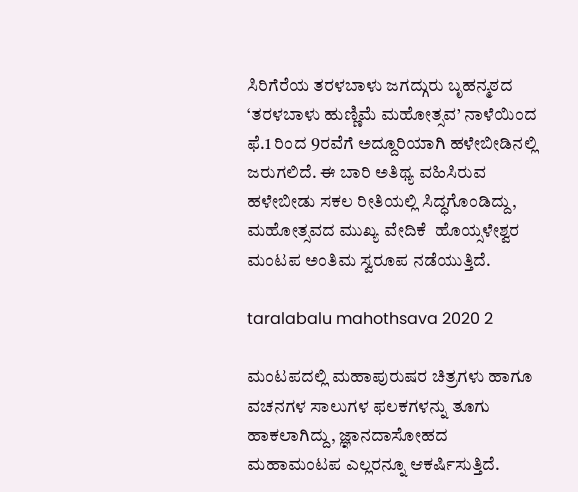ಸಿರಿಗೆರೆಯ ತರಳಬಾಳು ಜಗದ್ಗುರು ಬೃಹನ್ಮಠದ  ‘ತರಳಬಾಳು ಹುಣ್ಣಿಮೆ ಮಹೋತ್ಸವ’ ನಾಳೆಯಿಂದ ಫೆ.1 ರಿಂದ 9ರವೆಗೆ ಅದ್ದೂರಿಯಾಗಿ ಹಳೇಬೀಡಿನಲ್ಲಿ  ಜರುಗಲಿದೆ. ಈ ಬಾರಿ ಅತಿಥ್ಯ ವಹಿಸಿರುವ ಹಳೇಬೀಡು ಸಕಲ ರೀತಿಯಲ್ಲಿ ಸಿದ್ಧಗೊಂಡಿದ್ದು,  ಮಹೋತ್ಸವದ ಮುಖ್ಯ ವೇದಿಕೆ  ಹೊಯ್ಸಳೇಶ್ವರ ಮಂಟಪ ಅಂತಿಮ ಸ್ವರೂಪ ನಡೆಯುತ್ತಿದೆ.

taralabalu mahothsava 2020 2

ಮಂಟಪದಲ್ಲಿ ಮಹಾಪುರುಷರ ಚಿತ್ರಗಳು ಹಾಗೂ ವಚನಗಳ ಸಾಲುಗಳ ಫಲಕಗಳನ್ನು ತೂಗು ಹಾಕಲಾಗಿದ್ದು, ಜ್ಞಾನದಾಸೋಹದ ಮಹಾಮಂಟಪ ಎಲ್ಲರನ್ನೂ ಆಕರ್ಷಿಸುತ್ತಿದೆ.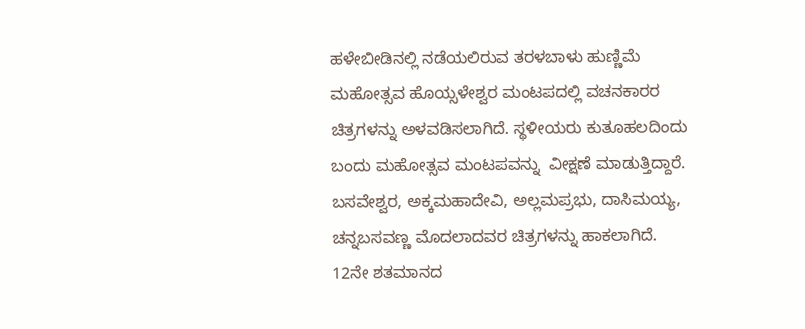ಹಳೇಬೀಡಿನಲ್ಲಿ ನಡೆಯಲಿರುವ ತರಳಬಾಳು ಹುಣ್ಣಿಮೆ ಮಹೋತ್ಸವ ಹೊಯ್ಸಳೇಶ್ವರ ಮಂಟಪದಲ್ಲಿ ವಚನಕಾರರ ಚಿತ್ರಗಳನ್ನು ಅಳವಡಿಸಲಾಗಿದೆ. ಸ್ಥಳೀಯರು ಕುತೂಹಲದಿಂದು ಬಂದು ಮಹೋತ್ಸವ ಮಂಟಪವನ್ನು  ವೀಕ್ಷಣೆ ಮಾಡುತ್ತಿದ್ದಾರೆ. ಬಸವೇಶ್ವರ, ಅಕ್ಕಮಹಾದೇವಿ, ಅಲ್ಲಮಪ್ರಭು, ದಾಸಿಮಯ್ಯ, ಚನ್ನಬಸವಣ್ಣ ಮೊದಲಾದವರ ಚಿತ್ರಗಳನ್ನು ಹಾಕಲಾಗಿದೆ. 12ನೇ ಶತಮಾನದ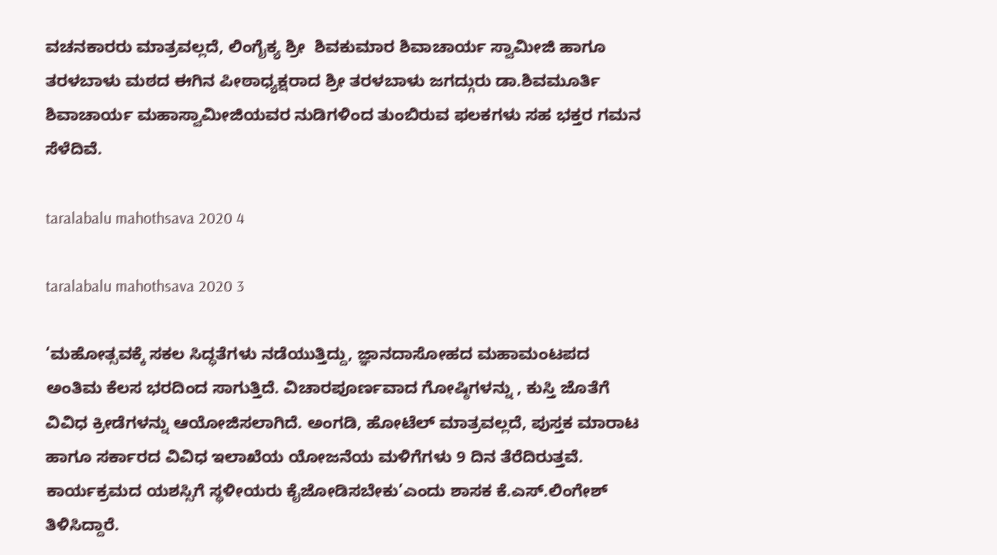ವಚನಕಾರರು ಮಾತ್ರವಲ್ಲದೆ, ಲಿಂಗೈಕ್ಯ ಶ್ರೀ  ಶಿವಕುಮಾರ ಶಿವಾಚಾರ್ಯ ಸ್ವಾಮೀಜಿ ಹಾಗೂ ತರಳಬಾಳು ಮಠದ ಈಗಿನ ಪೀಠಾಧ್ಯಕ್ಷರಾದ ಶ್ರೀ ತರಳಬಾಳು ಜಗದ್ಗುರು ಡಾ.ಶಿವಮೂರ್ತಿ ಶಿವಾಚಾರ್ಯ ಮಹಾಸ್ವಾಮೀಜಿಯವರ ನುಡಿಗಳಿಂದ ತುಂಬಿರುವ ಫಲಕಗಳು ಸಹ ಭಕ್ತರ ಗಮನ ಸೆಳೆದಿವೆ.

taralabalu mahothsava 2020 4

taralabalu mahothsava 2020 3

‘ಮಹೋತ್ಸವಕ್ಕೆ ಸಕಲ ಸಿದ್ಧತೆಗಳು ನಡೆಯುತ್ತಿದ್ದು, ಜ್ಞಾನದಾಸೋಹದ ಮಹಾಮಂಟಪದ ಅಂತಿಮ ಕೆಲಸ ಭರದಿಂದ ಸಾಗುತ್ತಿದೆ. ವಿಚಾರಪೂರ್ಣವಾದ ಗೋಷ್ಠಿಗಳನ್ನು , ಕುಸ್ತಿ ಜೊತೆಗೆ ವಿವಿಧ ಕ್ರೀಡೆಗಳನ್ನು ಆಯೋಜಿಸಲಾಗಿದೆ. ಅಂಗಡಿ, ಹೋಟೆಲ್‌ ಮಾತ್ರವಲ್ಲದೆ, ಪುಸ್ತಕ ಮಾರಾಟ ಹಾಗೂ ಸರ್ಕಾರದ ವಿವಿಧ ಇಲಾಖೆಯ ಯೋಜನೆಯ ಮಳಿಗೆಗಳು 9 ದಿನ ತೆರೆದಿರುತ್ತವೆ. ಕಾರ್ಯಕ್ರಮದ ಯಶಸ್ಸಿಗೆ ಸ್ಥಳೀಯರು ಕೈಜೋಡಿಸಬೇಕು’ಎಂದು ಶಾಸಕ ಕೆ.ಎಸ್‌.ಲಿಂಗೇಶ್‌ ತಿಳಿಸಿದ್ದಾರೆ.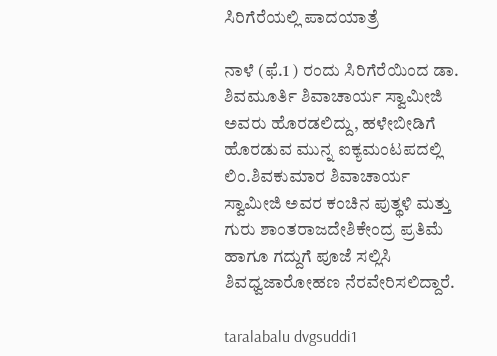ಸಿರಿಗೆರೆಯಲ್ಲಿ ಪಾದಯಾತ್ರೆ

ನಾಳೆ (ಫೆ.1 ) ರಂದು ಸಿರಿಗೆರೆಯಿಂದ ಡಾ. ಶಿವಮೂರ್ತಿ ಶಿವಾಚಾರ್ಯ ಸ್ವಾಮೀಜಿ ಅವರು ಹೊರಡಲಿದ್ದು, ಹಳೇಬೀಡಿಗೆ ಹೊರಡುವ ಮುನ್ನ ಐಕ್ಯಮಂಟಪದಲ್ಲಿ ಲಿಂ.ಶಿವಕುಮಾರ ಶಿವಾಚಾರ್ಯ ಸ್ವಾಮೀಜಿ ಅವರ ಕಂಚಿನ ಪುತ್ಥಳಿ ಮತ್ತು ಗುರು ಶಾಂತರಾಜದೇಶಿಕೇಂದ್ರ ಪ್ರತಿಮೆ ಹಾಗೂ ಗದ್ದುಗೆ ಪೂಜೆ ಸಲ್ಲಿಸಿ ಶಿವಧ್ವಜಾರೋಹಣ ನೆರವೇರಿಸಲಿದ್ದಾರೆ.

taralabalu dvgsuddi1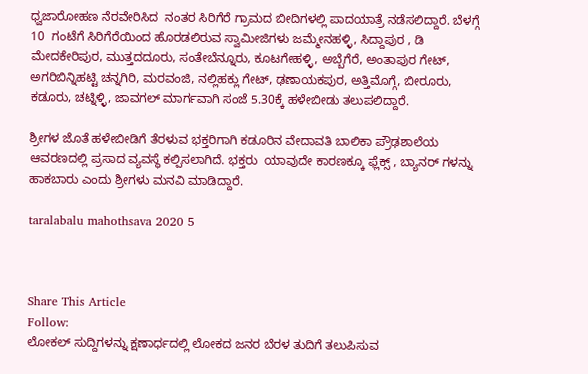ಧ್ವಜಾರೋಹಣ ನೆರವೇರಿಸಿದ  ನಂತರ ಸಿರಿಗೆರೆ ಗ್ರಾಮದ ಬೀದಿಗಳಲ್ಲಿ ಪಾದಯಾತ್ರೆ ನಡೆಸಲಿದ್ದಾರೆ. ಬೆಳಗ್ಗೆ 10  ಗಂಟೆಗೆ ಸಿರಿಗೆರೆಯಿಂದ ಹೊರಡಲಿರುವ ಸ್ವಾಮೀಜಿಗಳು ಜಮ್ಮೇನಹಳ್ಳಿ, ಸಿದ್ದಾಪುರ , ಡಿ ಮೇದಕೇರಿಪುರ, ಮುತ್ತದದೂರು, ಸಂತೇಬೆನ್ನೂರು, ಕೂಟಗೇಹಳ್ಳಿ, ಅಬ್ಬೆಗೆರೆ, ಅಂತಾಪುರ ಗೇಟ್, ಅಗರಿಬಿನ್ನಿಹಟ್ಟಿ ಚನ್ನಗಿರಿ, ಮರವಂಜಿ, ನಲ್ಲಿಹಕ್ಲು ಗೇಟ್, ಢಣಾಯಕಪುರ, ಅತ್ತಿಮೊಗ್ಗೆ, ಬೀರೂರು, ಕಡೂರು, ಚಟ್ನಿಳ್ಳಿ, ಜಾವಗಲ್ ಮಾರ್ಗವಾಗಿ ಸಂಜೆ 5.30ಕ್ಕೆ ಹಳೇಬೀಡು ತಲುಪಲಿದ್ದಾರೆ.

ಶ್ರೀಗಳ ಜೊತೆ ಹಳೇಬೀಡಿಗೆ ತೆರಳುವ ಭಕ್ತರಿಗಾಗಿ ಕಡೂರಿನ ವೇದಾವತಿ ಬಾಲಿಕಾ ಪ್ರೌಢಶಾಲೆಯ ಆವರಣದಲ್ಲಿ ಪ್ರಸಾದ ವ್ಯವಸ್ಥೆ ಕಲ್ಪಿಸಲಾಗಿದೆ. ಭಕ್ತರು  ಯಾವುದೇ ಕಾರಣಕ್ಕೂ ಫ್ಲೆಕ್ಸ್ , ಬ್ಯಾನರ್ ಗಳನ್ನು  ಹಾಕಬಾರು ಎಂದು ಶ್ರೀಗಳು ಮನವಿ ಮಾಡಿದ್ದಾರೆ.

taralabalu mahothsava 2020 5



Share This Article
Follow:
ಲೋಕಲ್ ಸುದ್ದಿಗಳನ್ನು ಕ್ಷಣಾರ್ಧದಲ್ಲಿ ಲೋಕದ ಜನರ ಬೆರಳ ತುದಿಗೆ ತಲುಪಿಸುವ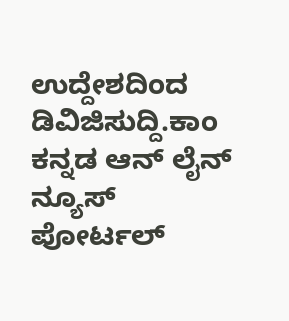ಉದ್ದೇಶದಿಂದ ಡಿವಿಜಿಸುದ್ದಿ.ಕಾಂ ಕನ್ನಡ ಆನ್ ಲೈನ್ ನ್ಯೂಸ್ ಪೋರ್ಟಲ್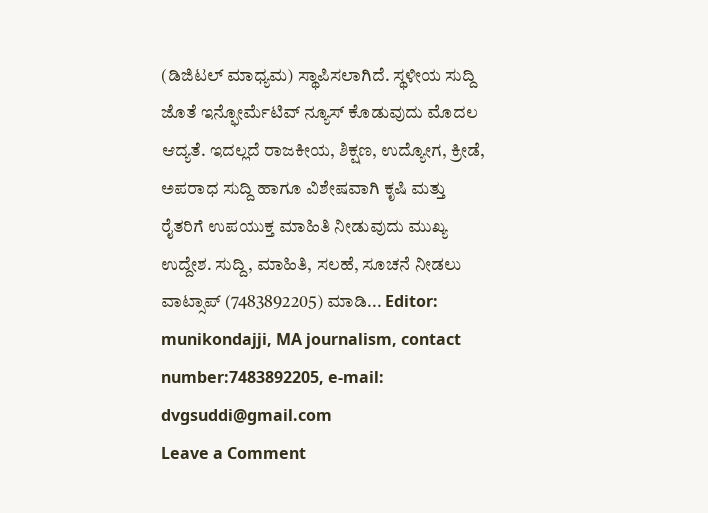(ಡಿಜಿಟಲ್ ಮಾಧ್ಯಮ) ಸ್ಥಾಪಿಸಲಾಗಿದೆ. ಸ್ಥಳೀಯ ಸುದ್ದಿ ಜೊತೆ ಇನ್ಫೋರ್ಮೆಟಿವ್ ನ್ಯೂಸ್ ಕೊಡುವುದು ಮೊದಲ ಆದ್ಯತೆ. ಇದಲ್ಲದೆ ರಾಜಕೀಯ, ಶಿಕ್ಷಣ, ಉದ್ಯೋಗ, ಕ್ರೀಡೆ, ಅಪರಾಧ ಸುದ್ದಿ ಹಾಗೂ ವಿಶೇಷವಾಗಿ ಕೃಷಿ ಮತ್ತು ರೈತರಿಗೆ ಉಪಯುಕ್ತ ಮಾಹಿತಿ ನೀಡುವುದು ಮುಖ್ಯ ಉದ್ದೇಶ. ಸುದ್ದಿ, ಮಾಹಿತಿ, ಸಲಹೆ, ಸೂಚನೆ ನೀಡಲು ವಾಟ್ಸಾಪ್ (7483892205) ಮಾಡಿ... Editor: munikondajji, MA journalism, contact number:7483892205, e-mail: dvgsuddi@gmail.com
Leave a Comment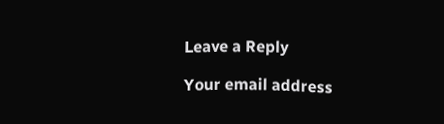Leave a Reply

Your email address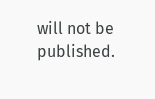will not be published.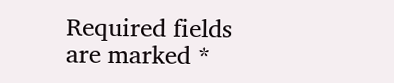Required fields are marked *